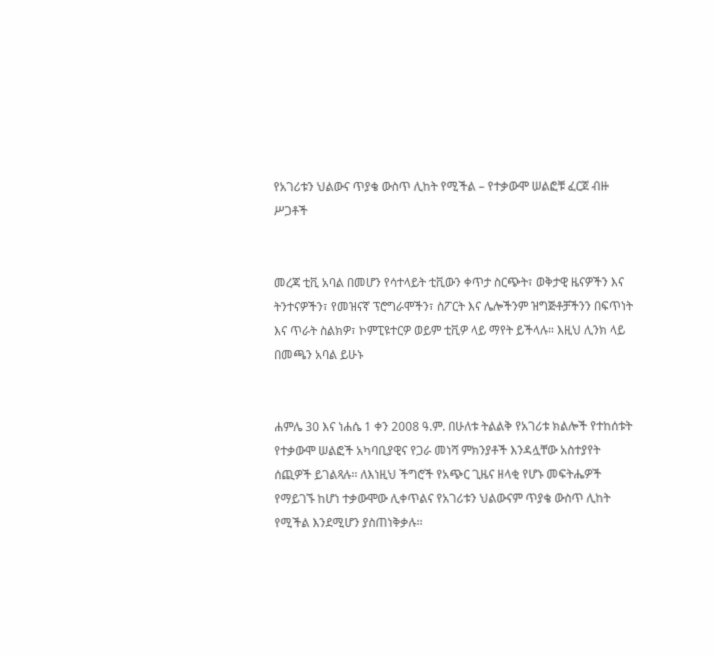የአገሪቱን ህልውና ጥያቄ ውስጥ ሊከት የሚችል – የተቃውሞ ሠልፎቹ ፈርጀ ብዙ ሥጋቶች


መረጃ ቲቪ አባል በመሆን የሳተላይት ቲቪውን ቀጥታ ስርጭት፣ ወቅታዊ ዜናዎችን እና ትንተናዎችን፣ የመዝናኛ ፕሮግራሞችን፣ ስፖርት እና ሌሎችንም ዝግጅቶቻችንን በፍጥነት እና ጥራት ስልክዎ፣ ኮምፒዩተርዎ ወይም ቲቪዎ ላይ ማየት ይችላሉ። እዚህ ሊንክ ላይ በመጫን አባል ይሁኑ


ሐምሌ 30 እና ነሐሴ 1 ቀን 2008 ዓ.ም. በሁለቱ ትልልቅ የአገሪቱ ክልሎች የተከሰቱት የተቃውሞ ሠልፎች አካባቢያዊና የጋራ መነሻ ምክንያቶች እንዳሏቸው አስተያየት ሰጪዎች ይገልጻሉ፡፡ ለእነዚህ ችግሮች የአጭር ጊዜና ዘላቂ የሆኑ መፍትሔዎች የማይገኙ ከሆነ ተቃውሞው ሊቀጥልና የአገሪቱን ህልውናም ጥያቄ ውስጥ ሊከት የሚችል እንደሚሆን ያስጠነቅቃሉ፡፡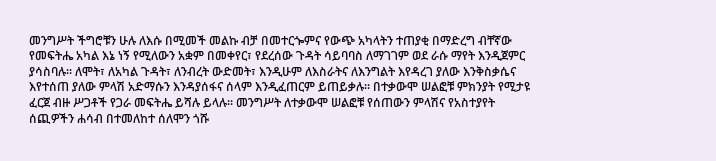መንግሥት ችግሮቹን ሁሉ ለእሱ በሚመች መልኩ ብቻ በመተርጐምና የውጭ አካላትን ተጠያቂ በማድረግ ብቸኛው የመፍትሔ አካል እኔ ነኝ የሚለውን አቋም በመቀየር፣ የደረሰው ጉዳት ሳይባባስ ለማገገም ወደ ራሱ ማየት እንዲጀምር ያሳስባሉ፡፡ ለሞት፣ ለአካል ጉዳት፣ ለንብረት ውድመት፣ እንዲሁም ለእስራትና ለእንግልት እየዳረገ ያለው እንቅስቃሴና እየተሰጠ ያለው ምላሽ አድማሱን እንዳያሰፋና ሰላም እንዲፈጠርም ይጠይቃሉ፡፡ በተቃውሞ ሠልፎቹ ምክንያት የሚታዩ ፈርጀ ብዙ ሥጋቶች የጋራ መፍትሔ ይሻሉ ይላሉ፡፡ መንግሥት ለተቃውሞ ሠልፎቹ የሰጠውን ምላሽና የአስተያየት ሰጪዎችን ሐሳብ በተመለከተ ሰለሞን ጎሹ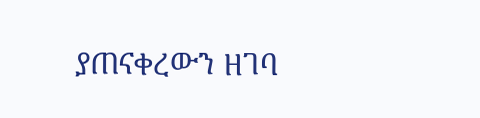ያጠናቀረውን ዘገባ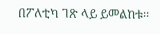በፖለቲካ ገጽ ላይ ይመልከቱ፡፡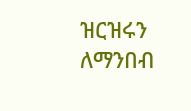ዝርዝሩን ለማንበብ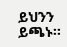ይህንን ይጫኑ፡፡